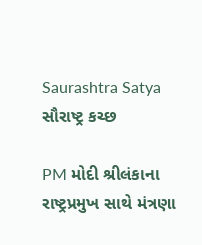Saurashtra Satya
સૌરાષ્ટ્ર કચ્છ

PM મોદી શ્રીલંકાના રાષ્ટ્રપ્રમુખ સાથે મંત્રણા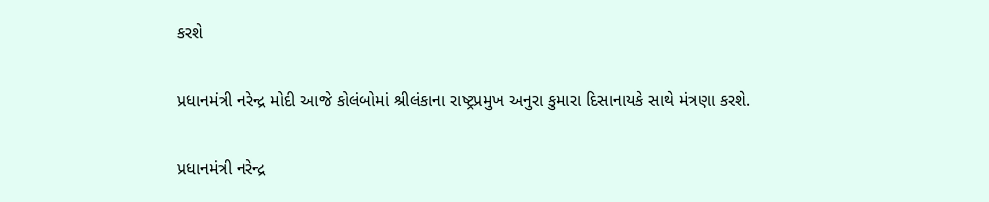કરશે

પ્રધાનમંત્રી નરેન્દ્ર મોદી આજે કોલંબોમાં શ્રીલંકાના રાષ્ટ્રપ્રમુખ અનુરા કુમારા દિસાનાયકે સાથે મંત્રણા કરશે.

પ્રધાનમંત્રી નરેન્દ્ર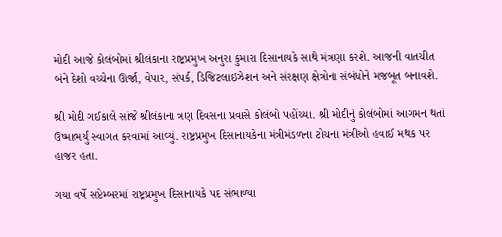મોદી આજે કોલંબોમાં શ્રીલંકાના રાષ્ટ્રપ્રમુખ અનુરા કુમારા દિસાનાયકે સાથે મંત્રણા કરશે. આજની વાતચીત બંને દેશો વચ્ચેના ઊર્જા, વેપાર, સંપર્ક, ડિજિટલાઇઝેશન અને સંરક્ષણ ક્ષેત્રોના સંબંધોને મજબૂત બનાવશે.

શ્રી મોદી ગઈકાલે સાંજે શ્રીલંકાના ત્રણ દિવસના પ્રવાસે કોલંબો પહોંચ્યા. શ્રી મોદીનું કોલંબોમાં આગમન થતાં ઉષ્માભર્યું સ્વાગત કરવામાં આવ્યું. રાષ્ટ્રપ્રમુખ દિસાનાયકેના મંત્રીમંડળના ટોચના મંત્રીઓ હવાઈ મથક પર હાજર હતા.

ગયા વર્ષે સપ્ટેમ્બરમાં રાષ્ટ્રપ્રમુખ દિસાનાયકે પદ સંભાળ્યા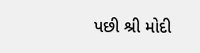પછી શ્રી મોદી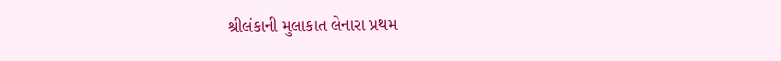શ્રીલંકાની મુલાકાત લેનારા પ્રથમ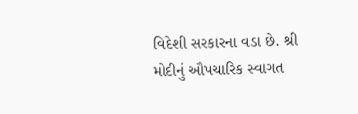વિદેશી સરકારના વડા છે. શ્રી મોદીનું ઔપચારિક સ્વાગત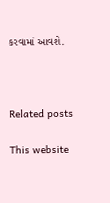કરવામાં આવશે.



Related posts

This website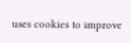uses cookies to improve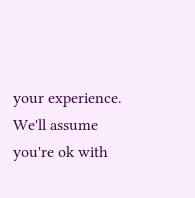your experience. We'll assume you're ok with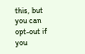this, but you can opt-out if you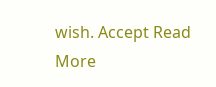wish. Accept Read More